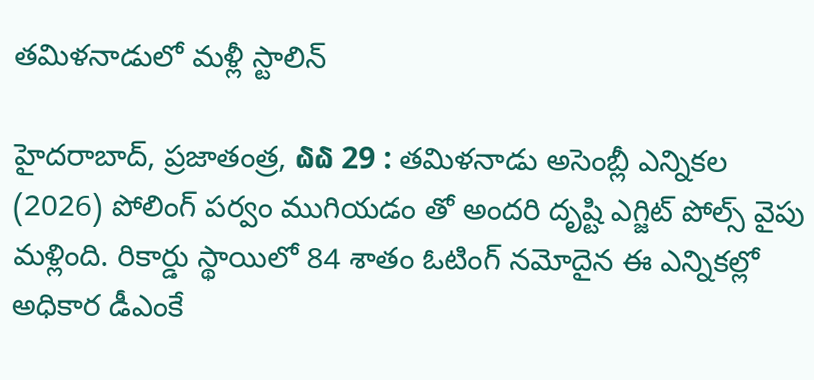తమిళనాడులో మళ్లీ స్టాలిన్

హైదరాబాద్, ప్రజాతంత్ర, ໖໖ 29 : తమిళనాడు అసెంబ్లీ ఎన్నికల (2026) పోలింగ్ పర్వం ముగియడం తో అందరి దృష్టి ఎగ్జిట్ పోల్స్ వైపు మళ్లింది. రికార్డు స్థాయిలో 84 శాతం ఓటింగ్ నమోదైన ఈ ఎన్నికల్లో అధికార డీఎంకే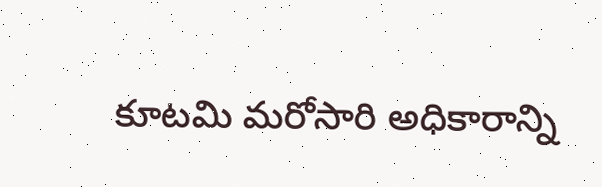కూటమి మరోసారి అధికారాన్ని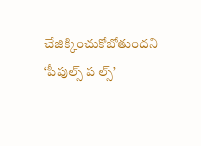చేజిక్కించుకోబోతుందని ‘పీపుల్స్ ప ల్స్’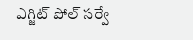ఎగ్జిట్ పోల్ సర్వే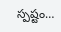స్పష్టం…